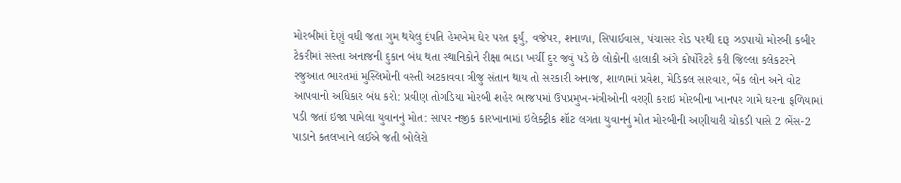મોરબીમાં દેણું વધી જતા ગુમ થયેલુ દંપતિ હેમખેમ ઘેર પરત ફર્યું, વજેપર, શનાળા, સિપાઈવાસ, પંચાસર રોડ પરથી દારૂ ઝડપાયો મોરબી કબીર ટેકરીમાં સસ્તા અનાજની દુકાન બંધ થતા સ્થાનિકોને રીક્ષા ભાડા ખર્ચી દુર જવું પડે છે લોકોની હાલાકી અંગે કોર્પોરેટરે કરી જિલ્લા કલેકટરને રજુઆત ભારતમાં મુસ્લિમોની વસ્તી અટકાવવા ત્રીજુ સંતાન થાય તો સરકારી અનાજ, શાળામાં પ્રવેશ, મેડિકલ સારવાર, બેંક લોન અને વોટ આપવાનો અધિકાર બંધ કરો: પ્રવીણ તોગડિયા મોરબી શહેર ભાજપમાં ઉપપ્રમુખ-મંત્રીઓની વરણી કરાઇ મોરબીના ખાનપર ગામે ઘરના ફળિયામાં પડી જતાં ઇજા પામેલા યુવાનનું મોત: સાપર નજીક કારખાનામાં ઇલેક્ટ્રીક શૉટ લગતા યુવાનનું મોત મોરબીની અણીયારી ચોકડી પાસે 2 ભેંસ-2 પાડાને કતલખાને લઈએ જતી બોલેરો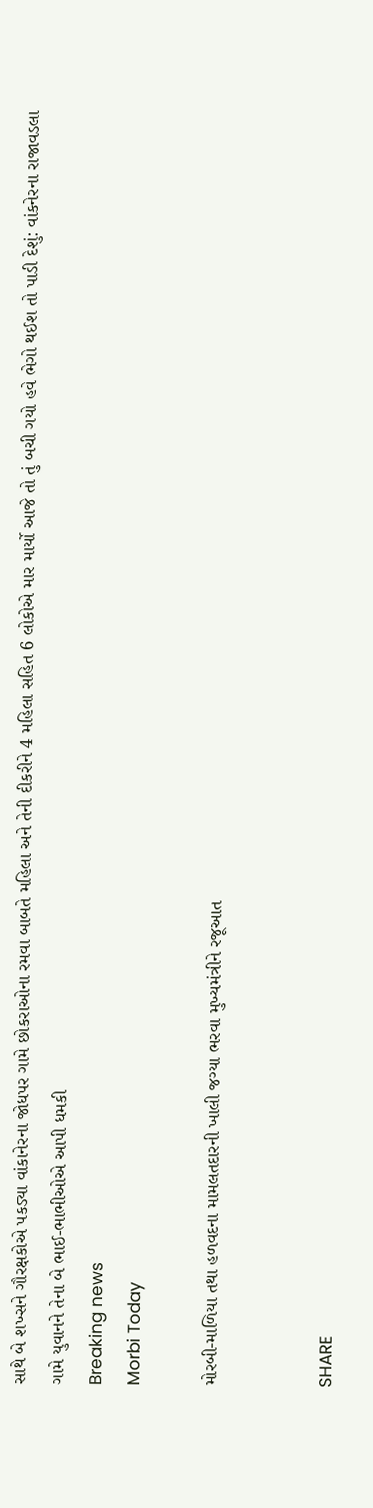સાથે બે શખ્સને ગૌરક્ષકોએ પકડ્યા વાંકાનેરના જોધપર ગામે છોકરાઓના રમવા બાબતે મહિલા અને તેની દીકરીને 4 મહિલા સહિત 6 લોકોએ માર માર્યો આજે તો તું બચી ગયો હવે ભેગો થઈશ તો પાડી દેશું: વાંકનેરના રાજાવડલા ગામે યુવાનને તેના બે ભાઈ-ભાભીઓએ આપી ધમકી
Breaking news
Morbi Today

મોરબી-માળિયા તથા હળવદના મામલતદારની ખાલી જગ્યા ભરવા મુખ્યમંત્રીને રજૂઆત


SHARE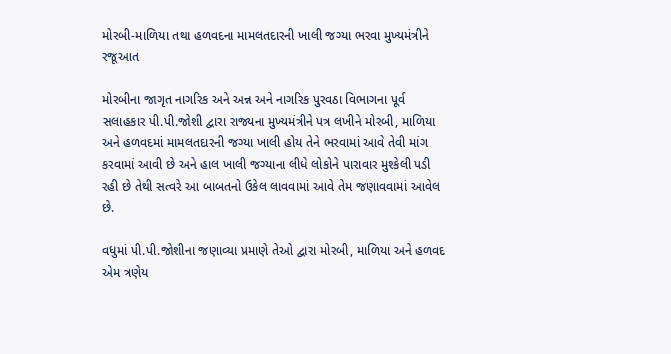મોરબી-માળિયા તથા હળવદના મામલતદારની ખાલી જગ્યા ભરવા મુખ્યમંત્રીને રજૂઆત

મોરબીના જાગૃત નાગરિક અને અન્ન અને નાગરિક પુરવઠા વિભાગના પૂર્વ સલાહકાર પી.પી.જોશી દ્વારા રાજ્યના મુખ્યમંત્રીને પત્ર લખીને મોરબી, માળિયા અને હળવદમાં મામલતદારની જગ્યા ખાલી હોય તેને ભરવામાં આવે તેવી માંગ કરવામાં આવી છે અને હાલ ખાલી જગ્યાના લીધે લોકોને પારાવાર મુશ્કેલી પડી રહી છે તેથી સત્વરે આ બાબતનો ઉકેલ લાવવામાં આવે તેમ જણાવવામાં આવેલ છે.

વધુમાં પી.પી.જોશીના જણાવ્યા પ્રમાણે તેઓ દ્વારા મોરબી, માળિયા અને હળવદ એમ ત્રણેય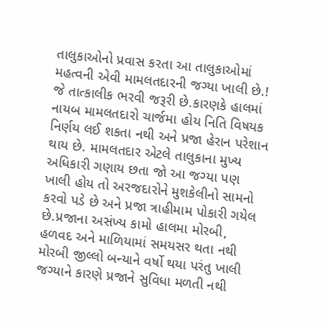તાલુકાઓનો પ્રવાસ કરતા આ તાલુકાઓમાં મહત્વની એવી મામલતદારની જગ્યા ખાલી છે.! જે તાત્કાલીક ભરવી જરૂરી છે.કારણકે હાલમાં નાયબ મામલતદારો ચાર્જમા હોય નિતિ વિષયક નિર્ણય લઈ શકતા નથી અને પ્રજા હેરાન પરેશાન થાય છે. મામલતદાર એટલે તાલુકાના મુખ્ય અધિકારી ગણાય છતા જો આ જગ્યા પણ ખાલી હોય તો અરજદારોને મુશકેલીનો સામનો કરવો પડે છે અને પ્રજા ત્રાહીમામ પોકારી ગયેલ છે.પ્રજાના અસંખ્ય કામો હાલમા મોરબી, હળવદ અને માળિયામાં સમયસર થતા નથી મોરબી જીલ્લો બન્યાને વર્ષો થયા પરંતુ ખાલી જગ્યાને કારણે પ્રજાને સુવિધા મળતી નથી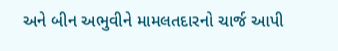અને બીન અભુવીને મામલતદારનો ચાર્જ આપી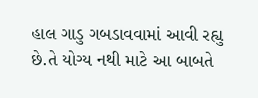હાલ ગાડુ ગબડાવવામાં આવી રહ્યુ છે.તે યોગ્ય નથી માટે આ બાબતે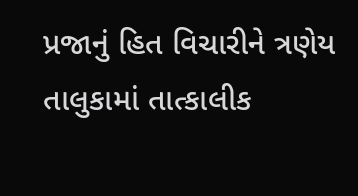પ્રજાનું હિત વિચારીને ત્રણેય તાલુકામાં તાત્કાલીક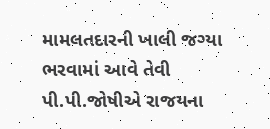મામલતદારની ખાલી જગ્યા ભરવામાં આવે તેવી પી.પી.જોષીએ રાજયના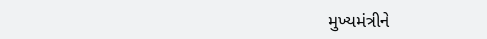મુખ્યમંત્રીને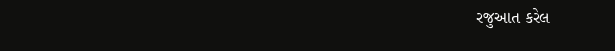રજુઆત કરેલ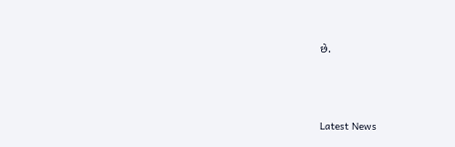છે.






Latest News